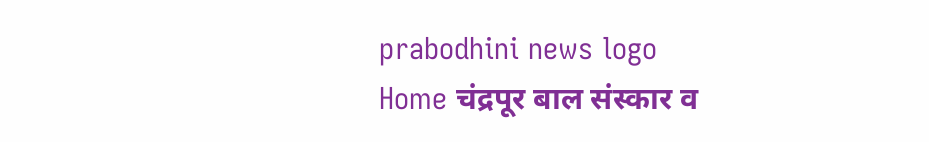prabodhini news logo
Home चंद्रपूर बाल संस्कार व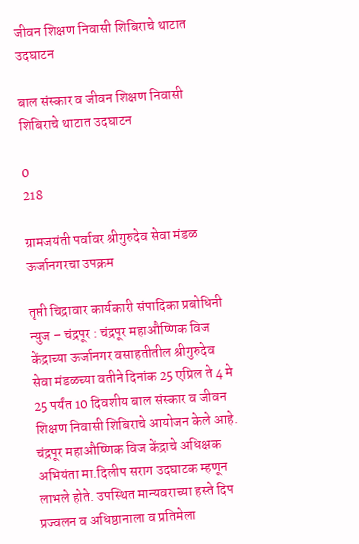जीवन शिक्षण निवासी शिबिराचे थाटात उदघाटन

बाल संस्कार व जीवन शिक्षण निवासी शिबिराचे थाटात उदघाटन

0
218

ग्रामजयंती पर्वावर श्रीगुरुदेव सेवा मंडळ ऊर्जानगरचा उपक्रम

तृप्ती चिद्रावार कार्यकारी संपादिका प्रबोधिनी न्युज – चंद्रपूर : चंद्रपूर महाऔष्णिक विज केंद्राच्या ऊर्जानगर वसाहतीतील श्रीगुरुदेव सेवा मंडळच्या वतीने दिनांक 25 एप्रिल ते 4 मे 25 पर्यंत 10 दिवशीय बाल संस्कार व जीवन शिक्षण निवासी शिबिराचे आयोजन केले आहे. चंद्रपूर महाऔष्णिक विज केंद्राचे अधिक्षक अभियंता मा.दिलीप सराग उदघाटक म्हणून लाभले होते. उपस्थित मान्यवराच्या हस्ते दिप प्रज्वलन व अधिष्ठानाला व प्रतिमेला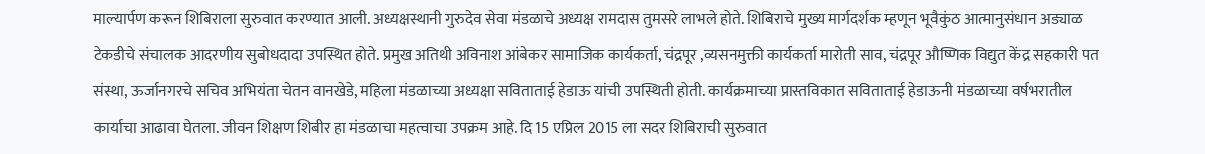माल्यार्पण करून शिबिराला सुरुवात करण्यात आली. अध्यक्षस्थानी गुरुदेव सेवा मंडळाचे अध्यक्ष रामदास तुमसरे लाभले होते. शिबिराचे मुख्य मार्गदर्शक म्हणून भूवैकुंठ आत्मानुसंधान अड्याळ टेकडीचे संचालक आदरणीय सुबोधदादा उपस्थित होते. प्रमुख अतिथी अविनाश आंबेकर सामाजिक कार्यकर्ता, चंद्रपूर ,व्यसनमुक्ती कार्यकर्ता मारोती साव, चंद्रपूर औष्णिक विद्युत केंद्र सहकारी पत संस्था, ऊर्जानगरचे सचिव अभियंता चेतन वानखेडे, महिला मंडळाच्या अध्यक्षा सविताताई हेडाऊ यांची उपस्थिती होती. कार्यक्रमाच्या प्रास्तविकात सविताताई हेडाऊनी मंडळाच्या वर्षभरातील कार्याचा आढावा घेतला. जीवन शिक्षण शिबीर हा मंडळाचा महत्वाचा उपक्रम आहे. दि 15 एप्रिल 2015 ला सदर शिबिराची सुरुवात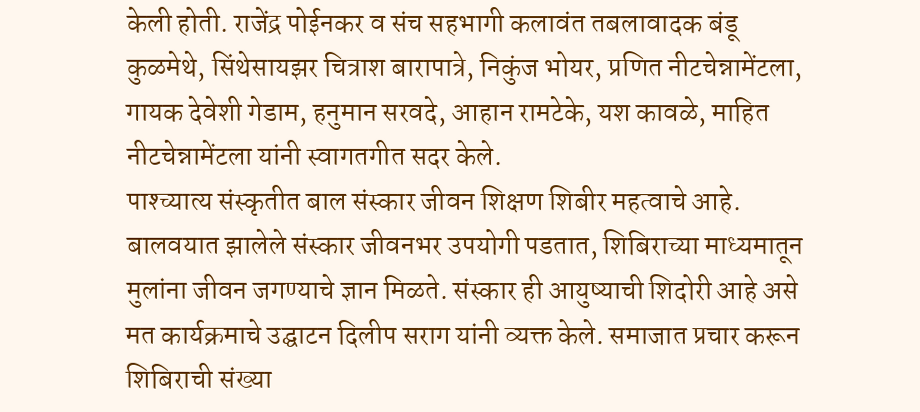केली होती. राजेंद्र पोईनकर व संच सहभागी कलावंत तबलावादक बंडू कुळमेथे, सिंथेसायझर चित्राश बारापात्रे, निकुंज भोयर, प्रणित नीटचेन्नामेंटला, गायक देवेशी गेडाम, हनुमान सरवदे, आहान रामटेके, यश कावळे, माहित नीटचेन्नामेंटला यांनी स्वागतगीत सदर केले.
पाश्च्यात्य संस्कृतीत बाल संस्कार जीवन शिक्षण शिबीर महत्वाचे आहे. बालवयात झालेले संस्कार जीवनभर उपयोगी पडतात, शिबिराच्या माध्यमातून मुलांना जीवन जगण्याचे ज्ञान मिळते. संस्कार ही आयुष्याची शिदोरी आहे असे मत कार्यक्रमाचे उद्घाटन दिलीप सराग यांनी व्यक्त केले. समाजात प्रचार करून शिबिराची संख्या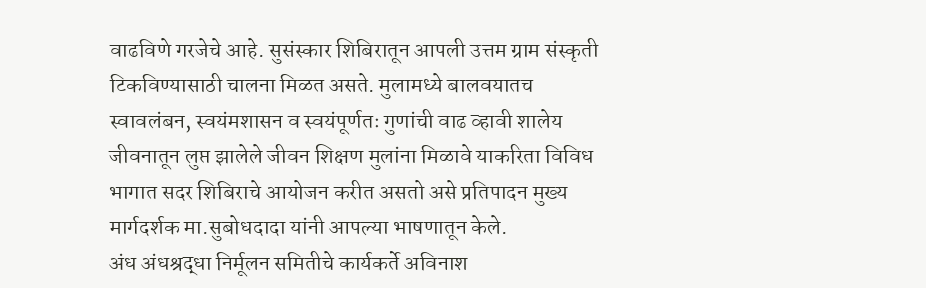वाढविणे गरजेचे आहे. सुसंस्कार शिबिरातून आपली उत्तम ग्राम संस्कृती टिकविण्यासाठी चालना मिळत असते. मुलामध्ये बालवयातच स्वावलंबन, स्वयंमशासन व स्वयंपूर्णतः गुणांची वाढ व्हावी शालेय जीवनातून लुप्त झालेले जीवन शिक्षण मुलांना मिळावे याकरिता विविध भागात सदर शिबिराचे आयोजन करीत असतो असे प्रतिपादन मुख्य मार्गदर्शक मा.सुबोधदादा यांनी आपल्या भाषणातून केले.
अंध अंधश्रद्धा निर्मूलन समितीचे कार्यकर्ते अविनाश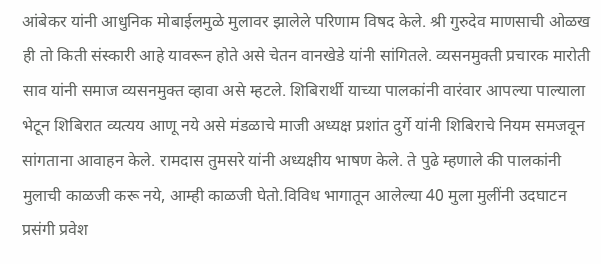आंबेकर यांनी आधुनिक मोबाईलमुळे मुलावर झालेले परिणाम विषद केले. श्री गुरुदेव माणसाची ओळख ही तो किती संस्कारी आहे यावरून होते असे चेतन वानखेडे यांनी सांगितले. व्यसनमुक्ती प्रचारक मारोती साव यांनी समाज व्यसनमुक्त व्हावा असे म्हटले. शिबिरार्थी याच्या पालकांनी वारंवार आपल्या पाल्याला भेटून शिबिरात व्यत्यय आणू नये असे मंडळाचे माजी अध्यक्ष प्रशांत दुर्गे यांनी शिबिराचे नियम समजवून सांगताना आवाहन केले. रामदास तुमसरे यांनी अध्यक्षीय भाषण केले. ते पुढे म्हणाले की पालकांनी मुलाची काळजी करू नये, आम्ही काळजी घेतो.विविध भागातून आलेल्या 40 मुला मुलींनी उदघाटन प्रसंगी प्रवेश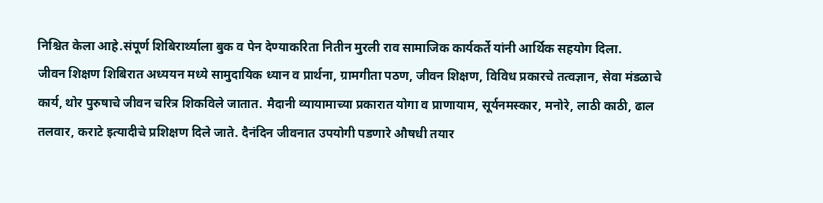निश्चित केला आहे.संपूर्ण शिबिरार्थ्याला बुक व पेन देण्याकरिता नितीन मुरली राव सामाजिक कार्यकर्ते यांनी आर्थिक सहयोग दिला.
जीवन शिक्षण शिबिरात अध्ययन मध्ये सामुदायिक ध्यान व प्रार्थना, ग्रामगीता पठण, जीवन शिक्षण, विविध प्रकारचे तत्वज्ञान, सेवा मंडळाचे कार्य, थोर पुरुषाचे जीवन चरित्र शिकविले जातात. मैदानी व्यायामाच्या प्रकारात योगा व प्राणायाम, सूर्यनमस्कार, मनोरे, लाठी काठी, ढाल तलवार, कराटे इत्यादीचे प्रशिक्षण दिले जाते. दैनंदिन जीवनात उपयोगी पडणारे औषधी तयार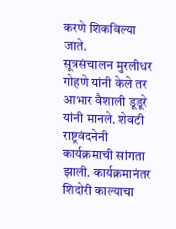करणे शिकविल्या जाते.
सूत्रसंचालन मुरलीधर गोहणे यांनी केले तर आभार वैशाली डूडूरे यांनी मानले. शेवटी राष्ट्रवंदनेनी कार्यक्रमाची सांगता झाली. कार्यक्रमानंतर शिदोरी काल्याचा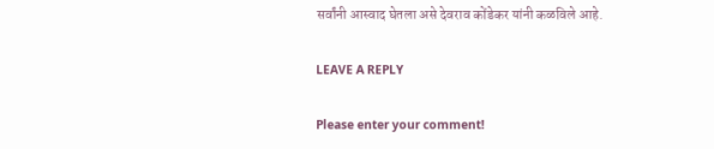सर्वांनी आस्वाद घेतला असे देवराव कोंडेकर यांनी कळविले आहे.

LEAVE A REPLY

Please enter your comment!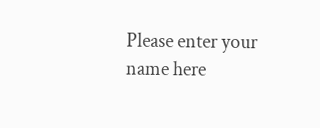Please enter your name here